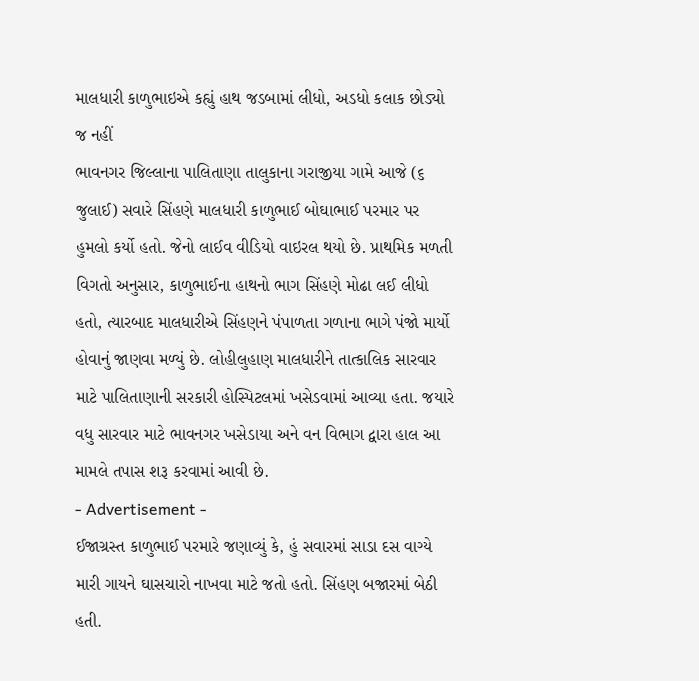માલધારી કાળુભાઇએ કહ્યું હાથ જડબામાં લીધો, અડધો કલાક છોડ્યો જ નહીં
ભાવનગર જિલ્લાના પાલિતાણા તાલુકાના ગરાજીયા ગામે આજે (૬ જુલાઈ) સવારે સિંહણે માલધારી કાળુભાઈ બોઘાભાઈ પરમાર પર હુમલો કર્યો હતો. જેનો લાઈવ વીડિયો વાઇરલ થયો છે. પ્રાથમિક મળતી વિગતો અનુસાર, કાળુભાઈના હાથનો ભાગ સિંહણે મોઢા લઈ લીધો હતો, ત્યારબાદ માલધારીએ સિંહણને પંપાળતા ગળાના ભાગે પંજો માર્યો હોવાનું જાણવા મળ્યું છે. લોહીલુહાણ માલધારીને તાત્કાલિક સારવાર માટે પાલિતાણાની સરકારી હોસ્પિટલમાં ખસેડવામાં આવ્યા હતા. જયારે વધુ સારવાર માટે ભાવનગર ખસેડાયા અને વન વિભાગ દ્વારા હાલ આ મામલે તપાસ શરૂ કરવામાં આવી છે.
- Advertisement -
ઈજાગ્રસ્ત કાળુભાઈ પરમારે જણાવ્યું કે, હું સવારમાં સાડા દસ વાગ્યે મારી ગાયને ઘાસચારો નાખવા માટે જતો હતો. સિંહણ બજારમાં બેઠી હતી.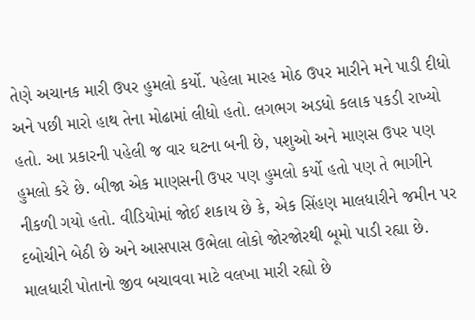તેણે અચાનક મારી ઉપર હુમલો કર્યો. પહેલા મારહ મોઠ ઉપર મારીને મને પાડી દીધો અને પછી મારો હાથ તેના મોઢામાં લીધો હતો. લગભગ અડધો કલાક પકડી રાખ્યો હતો. આ પ્રકારની પહેલી જ વાર ઘટના બની છે, પશુઓ અને માણસ ઉપર પણ હુમલો કરે છે. બીજા એક માણસની ઉપર પણ હુમલો કર્યો હતો પણ તે ભાગીને નીકળી ગયો હતો. વીડિયોમાં જોઈ શકાય છે કે, એક સિંહણ માલધારીને જમીન પર દબોચીને બેઠી છે અને આસપાસ ઉભેલા લોકો જોરજોરથી બૂમો પાડી રહ્યા છે. માલધારી પોતાનો જીવ બચાવવા માટે વલખા મારી રહ્યો છે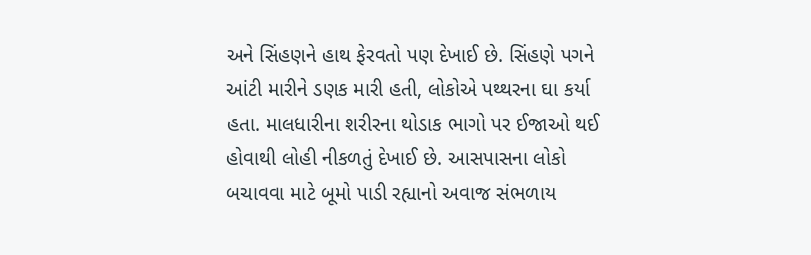અને સિંહણને હાથ ફેરવતો પણ દેખાઈ છે. સિંહણે પગને આંટી મારીને ડણક મારી હતી, લોકોએ પથ્થરના ઘા કર્યા હતા. માલધારીના શરીરના થોડાક ભાગો પર ઈજાઓ થઈ હોવાથી લોહી નીકળતું દેખાઈ છે. આસપાસના લોકો બચાવવા માટે બૂમો પાડી રહ્યાનો અવાજ સંભળાય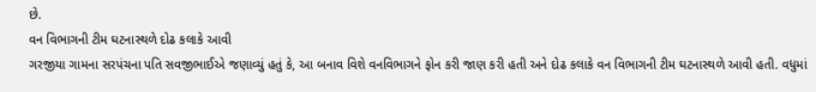છે.
વન વિભાગની ટીમ ઘટનાસ્થળે દોઢ કલાકે આવી
ગરજીયા ગામના સરપંચના પતિ સવજીભાઈએ જણાવ્યું હતું કે, આ બનાવ વિશે વનવિભાગને ફોન કરી જાણ કરી હતી અને દોઢ કલાકે વન વિભાગની ટીમ ઘટનાસ્થળે આવી હતી. વધુમાં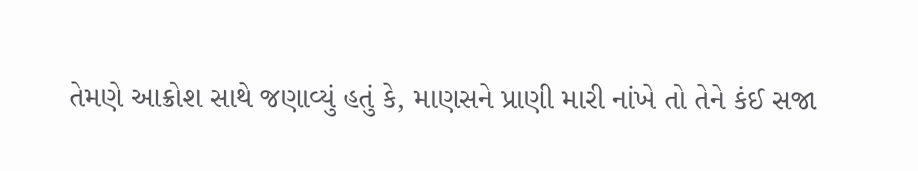તેમણે આક્રોશ સાથે જણાવ્યું હતું કે, માણસને પ્રાણી મારી નાંખે તો તેને કંઈ સજા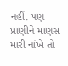નહીં. પણ પ્રાણીને માણસ મારી નાંખે તો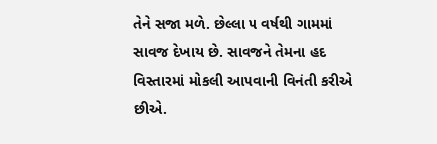તેને સજા મળે. છેલ્લા ૫ વર્ષથી ગામમાં સાવજ દેખાય છે. સાવજને તેમના હદ વિસ્તારમાં મોકલી આપવાની વિનંતી કરીએ છીએ.